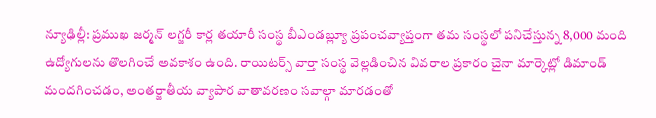న్యూఢిల్లీ: ప్రముఖ జర్మన్ లగ్జరీ కార్ల తయారీ సంస్థ బీఎండబ్ల్యూ ప్రపంచవ్యాప్తంగా తమ సంస్థలో పనిచేస్తున్న 8,000 మంది ఉద్యోగులను తొలగించే అవకాశం ఉంది. రాయిటర్స్ వార్తా సంస్థ వెల్లడించిన వివరాల ప్రకారం చైనా మార్కెట్లో డిమాండ్ మందగించడం, అంతర్జాతీయ వ్యాపార వాతావరణం సవాల్గా మారడంతో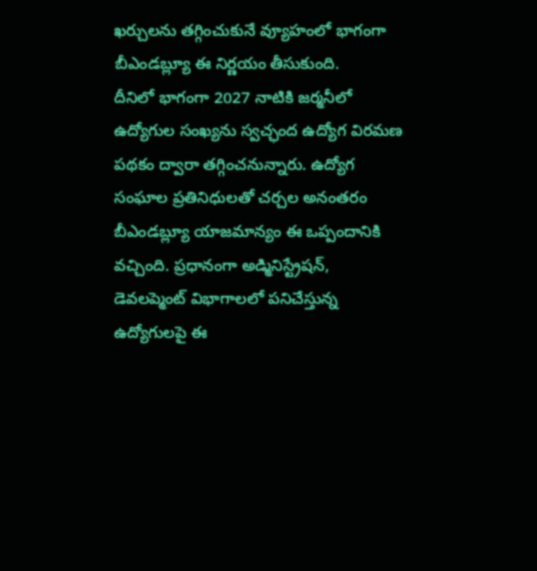ఖర్చులను తగ్గించుకునే వ్యూహంలో భాగంగా బీఎండబ్ల్యూ ఈ నిర్ణయం తీసుకుంది.
దీనిలో భాగంగా 2027 నాటికి జర్మనీలో ఉద్యోగుల సంఖ్యను స్వచ్ఛంద ఉద్యోగ విరమణ పథకం ద్వారా తగ్గించనున్నారు. ఉద్యోగ సంఘాల ప్రతినిధులతో చర్చల అనంతరం బీఎండబ్ల్యూ యాజమాన్యం ఈ ఒప్పందానికి వచ్చింది. ప్రధానంగా అడ్మినిస్ట్రేషన్, డెవలప్మెంట్ విభాగాలలో పనిచేస్తున్న ఉద్యోగులపై ఈ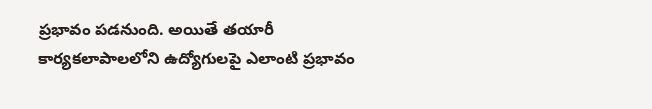ప్రభావం పడనుంది. అయితే తయారీ కార్యకలాపాలలోని ఉద్యోగులపై ఎలాంటి ప్రభావం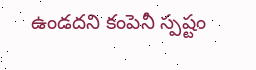ఉండదని కంపెనీ స్పష్టం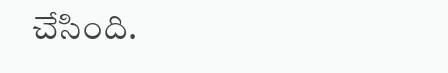చేసింది.